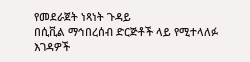የመደራጀት ነጻነት ጉዳይ
በሲቪል ማኅበረሰብ ድርጅቶች ላይ የሚተላለፉ እገዳዎች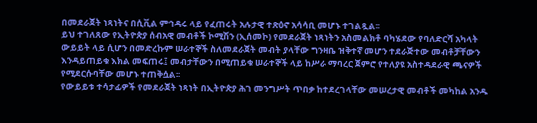በመደራጀት ነጻነትና በሲቪል ምኅዳሩ ላይ የፈጠሩት አሉታዊ ተጽዕኖ አሳሳቢ መሆኑ ተገልጿል፡፡
ይህ ተገለጸው የኢትዮጵያ ሰብአዊ መብቶች ኮሚሽን (ኢሰመኮ) የመደራጀት ነጻነትን አስመልክቶ ባካሄደው የባለድርሻ አካላት ውይይት ላይ ሲሆን በመድረኩም ሠራተኞች ስለመደራጀት መብት ያላቸው ግንዛቤ ዝቅተኛ መሆን ተደራጅተው መብቶቻቸውን እንዳይጠይቁ እክል መፍጠሩ፤ መብታቸውን በሚጠይቁ ሠራተኞች ላይ ከሥራ ማባረር ጀምሮ የተለያዩ አስተዳደራዊ ጫናዎች የሚደርሱባቸው መሆኑ ተጠቅሷል፡፡
የውይይቱ ተሳታፊዎች የመደራጀት ነጻነት በኢትዮጵያ ሕገ መንግሥት ጥበቃ ከተደረገላቸው መሠረታዊ መብቶች መካከል አንዱ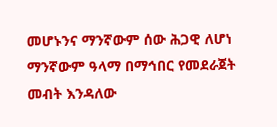መሆኑንና ማንኛውም ሰው ሕጋዊ ለሆነ ማንኛውም ዓላማ በማኅበር የመደራጀት መብት እንዳለው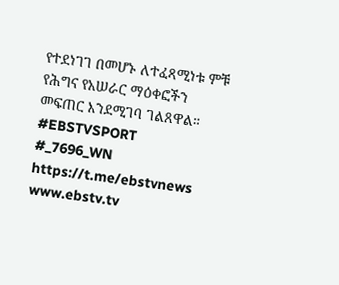የተደነገገ በመሆኑ ለተፈጻሚነቱ ምቹ የሕግና የአሠራር ማዕቀፎችን መፍጠር እንደሚገባ ገልጸዋል።
#EBSTVSPORT
#_7696_WN
https://t.me/ebstvnews
www.ebstv.tv